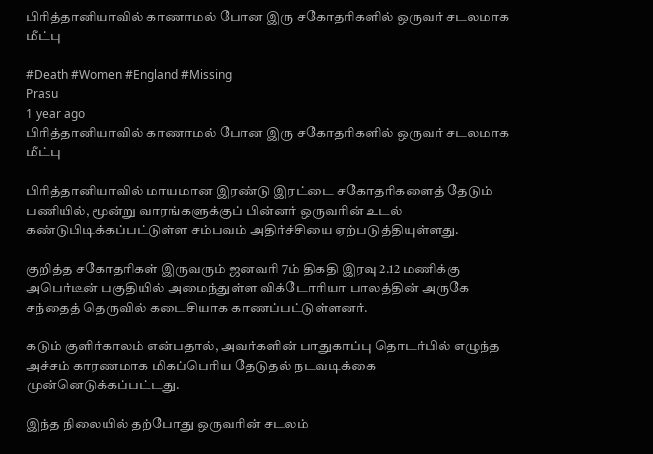பிரித்தானியாவில் காணாமல் போன இரு சகோதரிகளில் ஒருவர் சடலமாக மீட்பு

#Death #Women #England #Missing
Prasu
1 year ago
பிரித்தானியாவில் காணாமல் போன இரு சகோதரிகளில் ஒருவர் சடலமாக மீட்பு

பிரித்தானியாவில் மாயமான இரண்டு இரட்டை சகோதரிகளைத் தேடும் பணியில், மூன்று வாரங்களுக்குப் பின்னர் ஒருவரின் உடல் கண்டுபிடிக்கப்பட்டுள்ள சம்பவம் அதிர்ச்சியை ஏற்படுத்தியுள்ளது.

குறித்த சகோதரிகள் இருவரும் ஜனவரி 7ம் திகதி இரவு 2.12 மணிக்கு அபெர்டீன் பகுதியில் அமைந்துள்ள விக்டோரியா பாலத்தின் அருகே சந்தைத் தெருவில் கடைசியாக காணப்பட்டுள்ளனர்.

கடும் குளிர்காலம் என்பதால், அவர்களின் பாதுகாப்பு தொடர்பில் எழுந்த அச்சம் காரணமாக மிகப்பெரிய தேடுதல் நடவடிக்கை முன்னெடுக்கப்பட்டது.

இந்த நிலையில் தற்போது ஒருவரின் சடலம்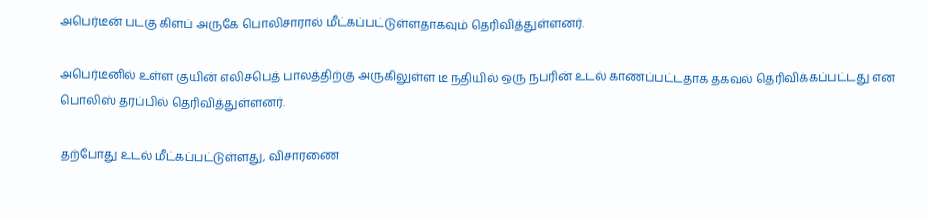அபெர்டீன் படகு கிளப் அருகே பொலிசாரால் மீட்கப்பட்டுள்ளதாகவும் தெரிவித்துள்ளனர்.

அபெர்டீனில் உள்ள குயின் எலிசபெத் பாலத்திற்கு அருகிலுள்ள டீ நதியில் ஒரு நபரின் உடல் காணப்பட்டதாக தகவல் தெரிவிக்கப்பட்டது என பொலிஸ் தரப்பில் தெரிவித்துள்ளனர்.

தற்போது உடல் மீட்கப்பட்டுள்ளது, விசாரணை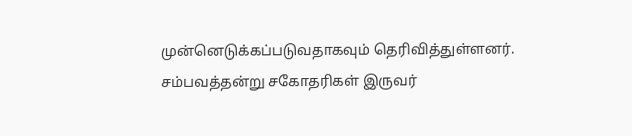முன்னெடுக்கப்படுவதாகவும் தெரிவித்துள்ளனர். சம்பவத்தன்று சகோதரிகள் இருவர்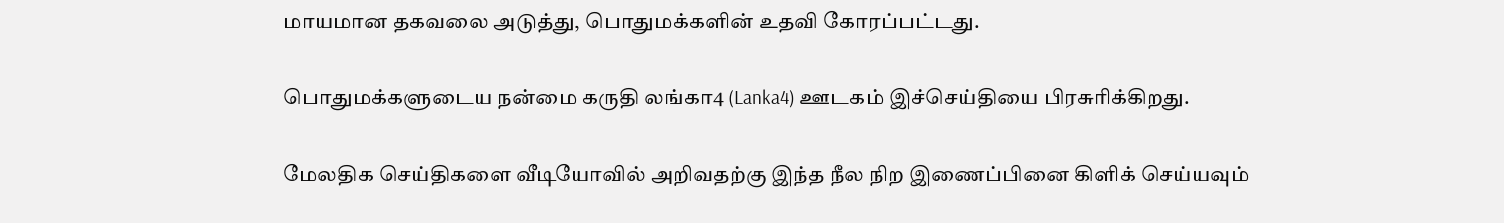மாயமான தகவலை அடுத்து, பொதுமக்களின் உதவி கோரப்பட்டது.

பொதுமக்களுடைய நன்மை கருதி லங்கா4 (Lanka4) ஊடகம் இச்செய்தியை பிரசுரிக்கிறது.

மேலதிக செய்திகளை வீடியோவில் அறிவதற்கு இந்த நீல நிற இணைப்பினை கிளிக் செய்யவும்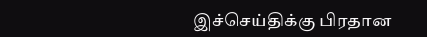இச்செய்திக்கு பிரதான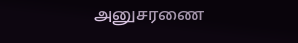அனுசரணை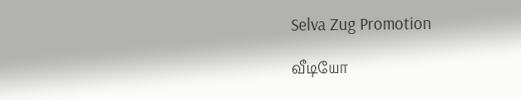Selva Zug Promotion

வீடியோ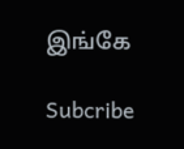இங்கே

Subcribe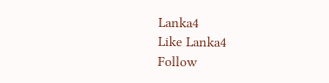Lanka4
Like Lanka4
Follow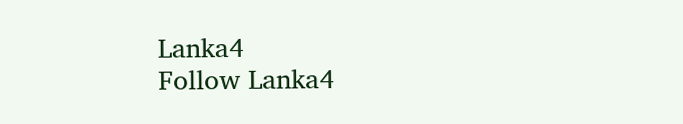Lanka4
Follow Lanka4